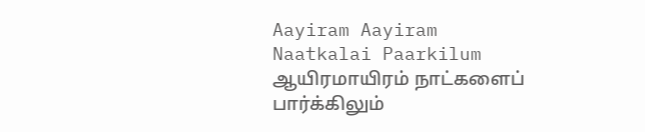Aayiram Aayiram Naatkalai Paarkilum ஆயிரமாயிரம் நாட்களைப் பார்க்கிலும்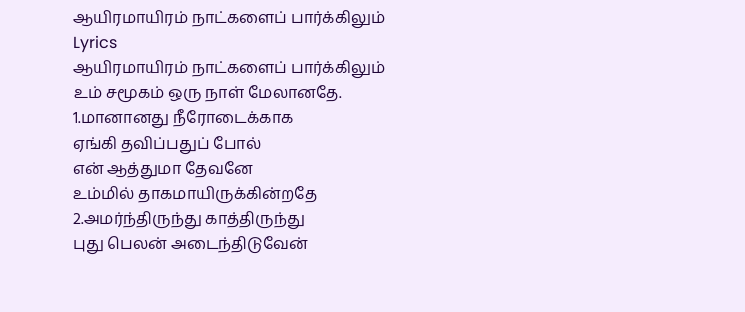ஆயிரமாயிரம் நாட்களைப் பார்க்கிலும்
Lyrics
ஆயிரமாயிரம் நாட்களைப் பார்க்கிலும்
உம் சமூகம் ஒரு நாள் மேலானதே.
1.மானானது நீரோடைக்காக
ஏங்கி தவிப்பதுப் போல்
என் ஆத்துமா தேவனே
உம்மில் தாகமாயிருக்கின்றதே
2.அமர்ந்திருந்து காத்திருந்து
புது பெலன் அடைந்திடுவேன்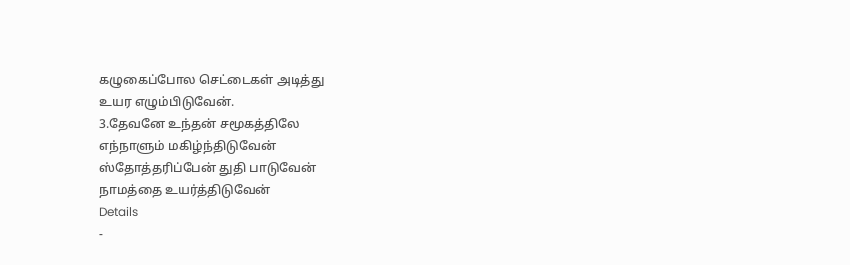கழுகைப்போல செட்டைகள் அடித்து
உயர எழும்பிடுவேன்.
3.தேவனே உந்தன் சமூகத்திலே
எந்நாளும் மகிழ்ந்திடுவேன்
ஸ்தோத்தரிப்பேன் துதி பாடுவேன்
நாமத்தை உயர்த்திடுவேன்
Details
-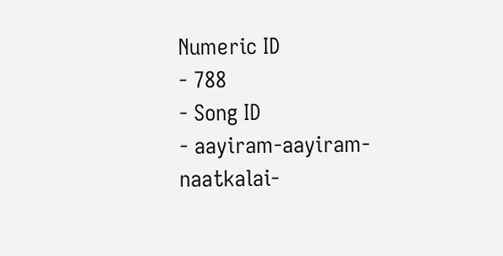Numeric ID
- 788
- Song ID
- aayiram-aayiram-naatkalai-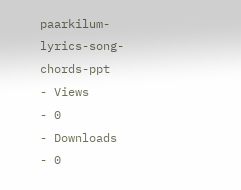paarkilum-lyrics-song-chords-ppt
- Views
- 0
- Downloads
- 0